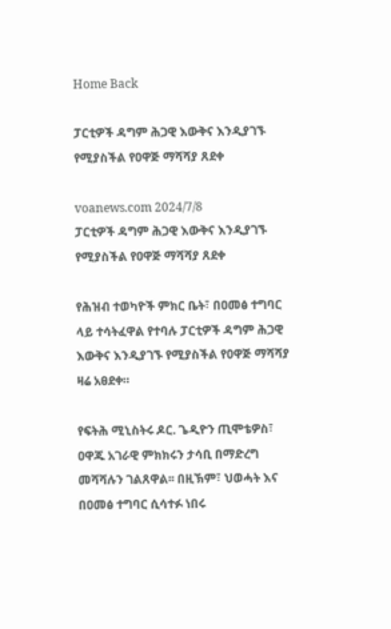Home Back

ፓርቲዎች ዳግም ሕጋዊ እውቅና እንዲያገኙ የሚያስችል የዐዋጅ ማሻሻያ ጸደቀ

voanews.com 2024/7/8
ፓርቲዎች ዳግም ሕጋዊ እውቅና እንዲያገኙ የሚያስችል የዐዋጅ ማሻሻያ ጸደቀ

የሕዝብ ተወካዮች ምክር ቤት፣ በዐመፅ ተግባር ላይ ተሳትፈዋል የተባሉ ፓርቲዎች ዳግም ሕጋዊ እውቅና እንዲያገኙ የሚያስችል የዐዋጅ ማሻሻያ ዛሬ አፀደቀ።

የፍትሕ ሚኒስትሩ ዶር. ጌዲዮን ጢሞቴዎስ፣ ዐዋጁ አገራዊ ምክክሩን ታሳቢ በማድረግ መሻሻሉን ገልጸዋል፡፡ በዚኽም፣ ህወሓት እና በዐመፅ ተግባር ሲሳተፉ ነበሩ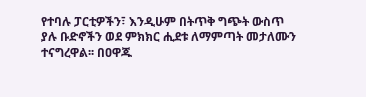የተባሉ ፓርቲዎችን፣ እንዲሁም በትጥቅ ግጭት ውስጥ ያሉ ቡድኖችን ወደ ምክክር ሒደቱ ለማምጣት መታለሙን ተናግረዋል፡፡ በዐዋጁ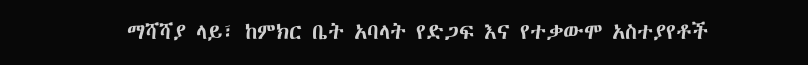ማሻሻያ ላይ፣ ከምክር ቤት አባላት የድጋፍ እና የተቃውሞ አስተያየቶች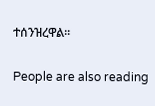ተሰንዝረዋል፡፡

People are also reading